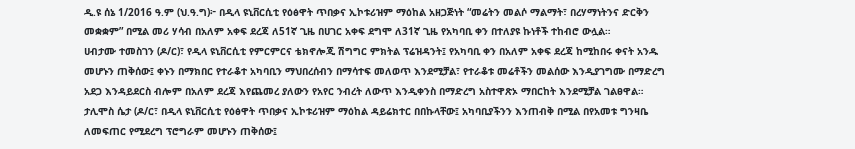ዲ.ዩ ሰኔ 1/2016 ዓ.ም (ህ.ዓ.ግ)፦ በዲላ ዩኒቨርሲቲ የዕፅዋት ጥበቃና ኢኮቱሪዝም ማዕከል አዘጋጅነት “መሬትን መልሶ ማልማት፣ በረሃማነትንና ድርቅን መቋቋም” በሚል መሪ ሃሳብ በአለም አቀፍ ደረጃ ለ51ኛ ጊዜ በሀገር አቀፍ ደግሞ ለ31ኛ ጊዜ የአካባቢ ቀን በተለያዩ ኩነቶች ተከብሮ ውሏል።
ሀብታሙ ተመስገን (ዶ/ር)፣ የዲላ ዩኒቨርሲቲ የምርምርና ቴክኖሎጂ ሽግግር ምክትል ፕሬዝዳንት፤ የአካባቢ ቀን በአለም አቀፍ ደረጃ ከሚከበሩ ቀናት አንዱ መሆኑን ጠቅሰው፤ ቀኑን በማክበር የተራቆተ አካባቢን ማህበረሰብን በማሳተፍ መለወጥ እንደሚቻል፣ የተራቆቱ መሬቶችን መልሰው እንዲያገግሙ በማድረግ አደጋ እንዳይደርስ ብሎም በአለም ደረጃ እየጨመረ ያለውን የአየር ንብረት ለውጥ እንዲቀንስ በማድረግ አስተዋጽኦ ማበርከት እንደሚቻል ገልፀዋል።
ታሊሞስ ሴታ (ዶ/ር፣ በዲላ ዩኒቨርሲቲ የዕፅዋት ጥበቃና ኢኮቱሪዝም ማዕከል ዳይሬክተር በበኩላቸው፤ አካባቢያችንን እንጠብቅ በሚል በየአመቱ ግንዛቤ ለመፍጠር የሚደረግ ፕሮግራም መሆኑን ጠቅሰው፤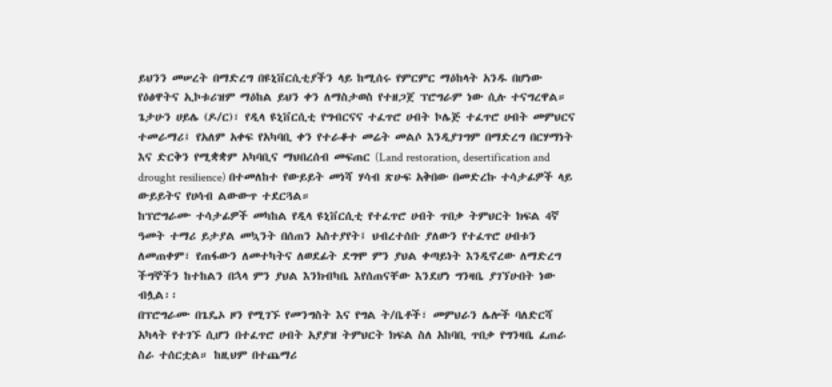ይህንን መሠረት በማድረግ በዩኒቨርሲቲያችን ላይ ከሚሰሩ የምርምር ማዕከላት አንዱ በሆነው የዕፅዋትና ኢኮቱሪዝም ማዕከል ይህን ቀን ለማስታወስ የተዘጋጀ ፕሮግራም ነው ሲሉ ተናግረዋል።
ጌታሁን ሀይሌ (ዶ/ር)፣ የዲላ ዩኒቨርሲቲ የግብርናና ተፈጥሮ ሀብት ኮሌጅ ተፈጥሮ ሀብት መምህርና ተመራማሪ፤ የአለም አቀፍ የአካባቢ ቀን የተራቆተ መሬት መልሶ እንዲያገግም በማድረግ በርሃማነት እና ድርቅን የሚቋቋም አካባቢና ማህበረሰብ መፍጠር (Land restoration, desertification and drought resilience) በተመለከተ የውይይት መነሻ ሃሳብ ጽሁፍ አቅበው በመድረኩ ተሳታፊዎች ላይ ውይይትና የሀሳብ ልውውጥ ተደርጓል።
ከፕሮግራሙ ተሳታፊዎች መካከል የዲላ ዩኒቨርሲቲ የተፈጥሮ ሀብት ጥበቃ ትምህርት ክፍል 4ኛ ዓመት ተማሪ ይታያል መኳንት በሰጠን አስተያየት፤ ህብረተሰቡ ያለውን የተፈጥሮ ሀብቱን ለመጠቀም፣ የጠፋውን ለመተካትና ለወደፊት ደግሞ ምን ያህል ቀጣይነት እንዲኖረው ለማድረግ ችግኞችን ከተከልን በኋላ ምን ያህል እንክብካቤ እየሰጠናቸው እንደሆነ ግንዛቤ ያገኘሁበት ነው ብሏል፡፡
በፕሮግራሙ በጌዴኦ ዞን የሚገኙ የመንግስት እና የግል ት/ቤቶች፣ መምህራን ሌሎች ባለድርሻ አካላት የተገኙ ሲሆን በተፈጥሮ ሀብት አያያዝ ትምህርት ክፍል ስለ አከባቢ ጥበቃ የግንዛቤ ፈጠራ ስራ ተሰርቷል። ከዚህም በተጨማሪ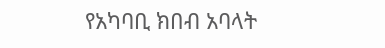የአካባቢ ክበብ አባላት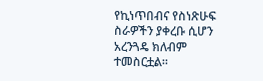የኪነጥበብና የስነጽሁፍ ስራዎችን ያቀረቡ ሲሆን አረንጓዴ ክለብም ተመስርቷል።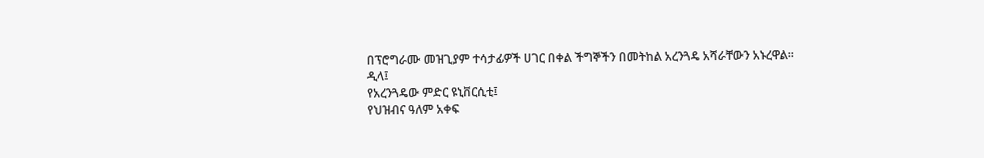በፕሮግራሙ መዝጊያም ተሳታፊዎች ሀገር በቀል ችግኞችን በመትከል አረንጓዴ አሻራቸውን አኑረዋል፡፡
ዲላ፤
የአረንጓዴው ምድር ዩኒቨርሲቲ፤
የህዝብና ዓለም አቀፍ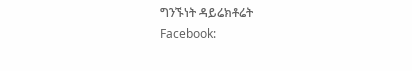ግንኙነት ዳይሬክቶሬት
Facebook: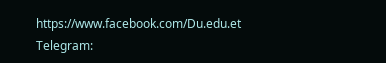https://www.facebook.com/Du.edu.et
Telegram: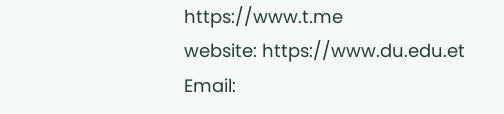https://www.t.me
website: https://www.du.edu.et
Email: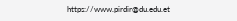https://www.pirdir@du.edu.et